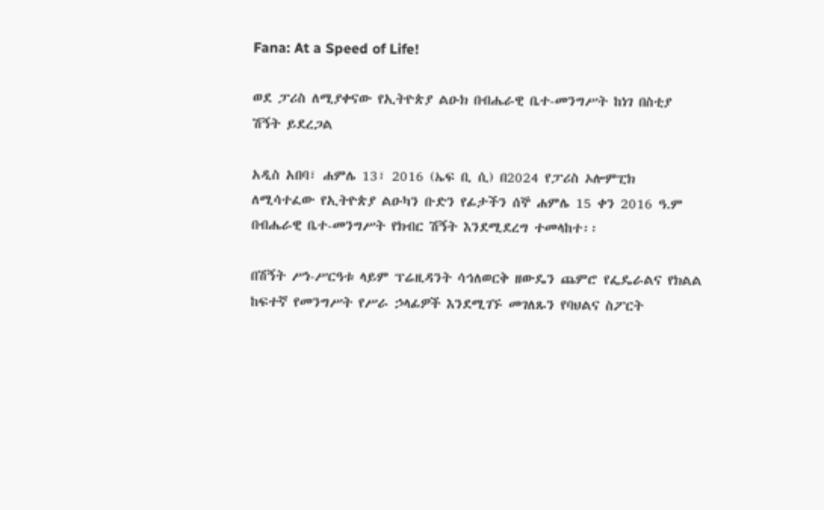Fana: At a Speed of Life!

ወደ ፓሪስ ለሚያቀናው የኢትዮጵያ ልዑክ በብሔራዊ ቤተ-መንግሥት ከነገ በስቲያ ሽኝት ይደረጋል

አዲስ አበባ፣ ሐምሌ 13፣ 2016 (ኤፍ ቢ ሲ) በ2024 የፓሪስ ኦሎምፒክ ለሚሳተፈው የኢትዮጵያ ልዑካን ቡድን የፊታችን ሰኞ ሐምሌ 15 ቀን 2016 ዓ.ም በብሔራዊ ቤተ-መንግሥት የክብር ሽኝት እንደሚደረግ ተመላከተ፡፡

በሽኝት ሥነ-ሥርዓቱ ላይም ፕሬዚዳንት ሳኅለወርቅ ዘውዴን ጨምሮ የፌዴራልና የክልል ከፍተኛ የመንግሥት የሥራ ኃላፊዎች እንደሚገኙ መገለጹን የባህልና ስፖርት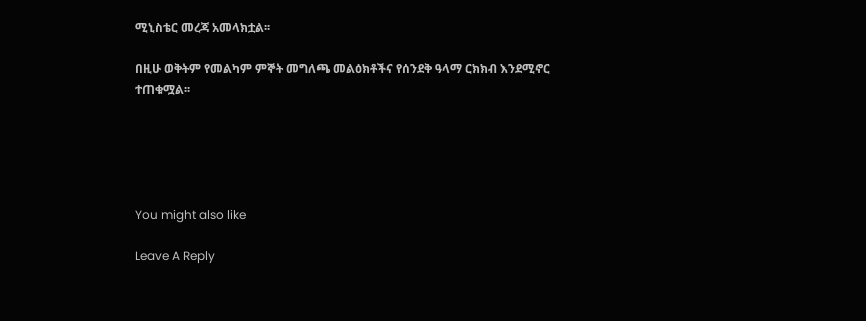ሚኒስቴር መረጃ አመላክቷል፡፡

በዚሁ ወቅትም የመልካም ምኞት መግለጫ መልዕክቶችና የሰንደቅ ዓላማ ርክክብ እንደሚኖር ተጠቁሟል፡፡





You might also like

Leave A Reply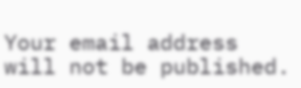Your email address will not be published.